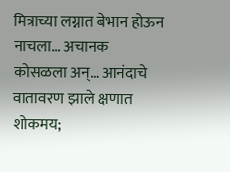मित्राच्या लग्नात बेभान होऊन नाचला… अचानक कोसळला अन्… आनंदाचे वातावरण झाले क्षणात शोकमय;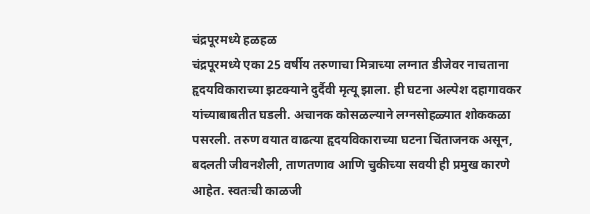चंद्रपूरमध्ये हळहळ
चंद्रपूरमध्ये एका 25 वर्षीय तरुणाचा मित्राच्या लग्नात डीजेवर नाचताना हृदयविकाराच्या झटक्याने दुर्दैवी मृत्यू झाला. ही घटना अल्पेश दहागावकर यांच्याबाबतीत घडली. अचानक कोसळल्याने लग्नसोहळ्यात शोककळा पसरली. तरुण वयात वाढत्या हृदयविकाराच्या घटना चिंताजनक असून, बदलती जीवनशैली, ताणतणाव आणि चुकीच्या सवयी ही प्रमुख कारणे आहेत. स्वतःची काळजी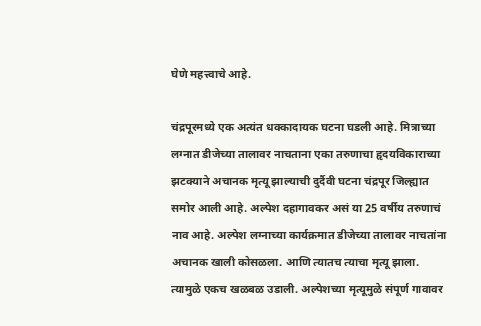घेणे महत्त्वाचे आहे.

चंद्रपूरमध्ये एक अत्यंत धक्कादायक घटना घडली आहे. मित्राच्या लग्नात डीजेच्या तालावर नाचताना एका तरुणाचा हृदयविकाराच्या झटक्याने अचानक मृत्यू झाल्याची दुर्दैवी घटना चंद्रपूर जिल्ह्यात समोर आली आहे. अल्पेश दहागावकर असं या 25 वर्षीय तरुणाचं नाव आहे. अल्पेश लग्नाच्या कार्यक्रमात डीजेच्या तालावर नाचतांना अचानक खाली कोसळला. आणि त्यातच त्याचा मृत्यू झाला. त्यामुळे एकच खळबळ उडाली. अल्पेशच्या मृत्यूमुळे संपूर्ण गावावर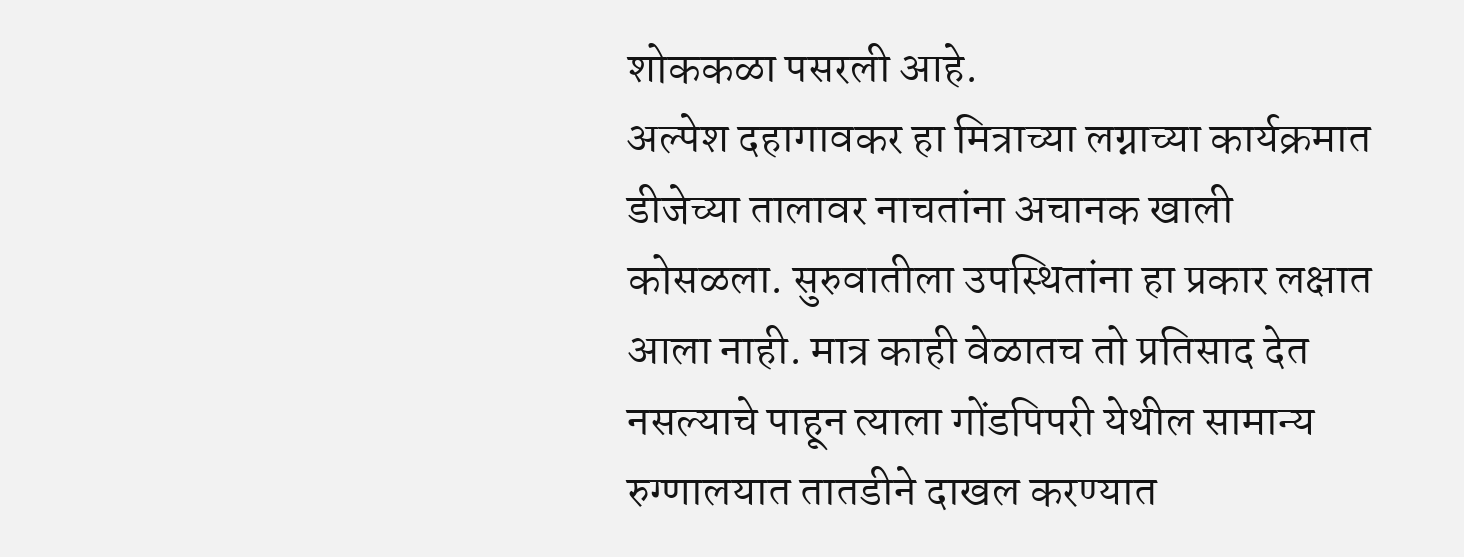शोककळा पसरली आहे.
अल्पेश दहागावकर हा मित्राच्या लग्नाच्या कार्यक्रमात डीजेच्या तालावर नाचतांना अचानक खाली कोसळला. सुरुवातीला उपस्थितांना हा प्रकार लक्षात आला नाही. मात्र काही वेळातच तो प्रतिसाद देत नसल्याचे पाहून त्याला गोंडपिपरी येथील सामान्य रुग्णालयात तातडीने दाखल करण्यात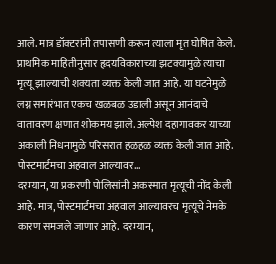आले. मात्र डॉक्टरांनी तपासणी करून त्याला मृत घोषित केले. प्राथमिक माहितीनुसार हृदयविकाराच्या झटक्यामुळे त्याचा मृत्यू झाल्याची शक्यता व्यक्त केली जात आहे. या घटनेमुळे लग्न समारंभात एकच खळबळ उडाली असून आनंदाचे वातावरण क्षणात शोकमय झाले. अल्पेश दहागावकर याच्या अकाली निधनामुळे परिसरात हळहळ व्यक्त केली जात आहे.
पोस्टमार्टमचा अहवाल आल्यावर…
दरम्यान, या प्रकरणी पोलिसांनी अकस्मात मृत्यूची नोंद केली आहे. मात्र, पोस्टमार्टमचा अहवाल आल्यावरच मृत्यूचे नेमके कारण समजले जाणार आहे. दरम्यान,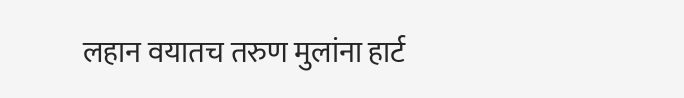लहान वयातच तरुण मुलांना हार्ट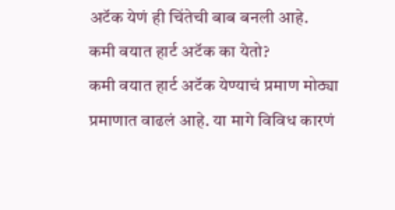अटॅक येणं ही चिंतेची बाब बनली आहे.
कमी वयात हार्ट अटॅक का येतो?
कमी वयात हार्ट अटॅक येण्याचं प्रमाण मोठ्या प्रमाणात वाढलं आहे. या मागे विविध कारणं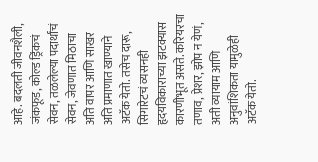आहे. बदलती जीवनशैली, जंकफूड, कोल्ड ड्रिंकचं सेवन, तळलेल्या पदार्थांचं सेवन, जेवणात मिठाचा अति वापर आणि साखर अति प्रमाणात खाण्याने अटॅक येतो. तसेच दारू, सिगारेटचं व्यसनही हृदयविकाराच्या झटक्यास कारणीभूत असते. करियरचा तणाव, प्रेशर, झोप न येणं, अती व्यायाम आणि अनुवांशिकता यामुळेही अटॅक येतो.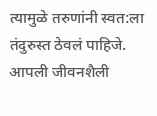त्यामुळे तरुणांनी स्वत:ला तंदुरुस्त ठेवलं पाहिजे. आपली जीवनशैली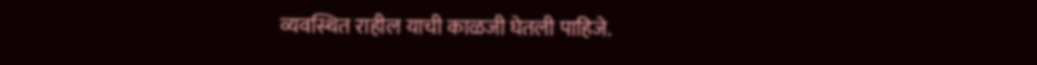व्यवस्थित राहील याची काळजी घेतली पाहिजे.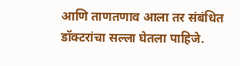आणि ताणतणाव आला तर संबंधित डॉक्टरांचा सल्ला घेतला पाहिजे.